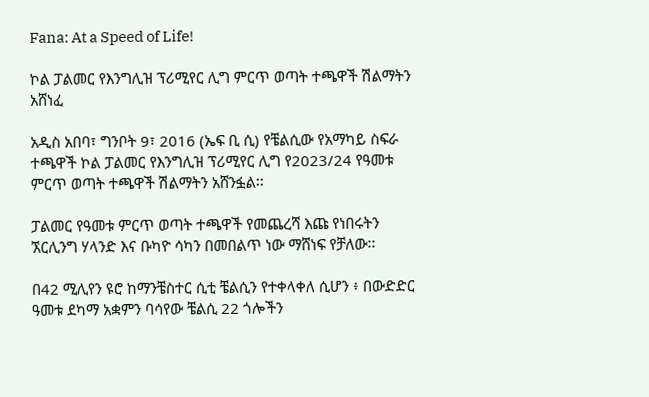Fana: At a Speed of Life!

ኮል ፓልመር የእንግሊዝ ፕሪሚየር ሊግ ምርጥ ወጣት ተጫዋች ሽልማትን አሸነፈ

አዲስ አበባ፣ ግንቦት 9፣ 2016 (ኤፍ ቢ ሲ) የቼልሲው የአማካይ ስፍራ ተጫዋች ኮል ፓልመር የእንግሊዝ ፕሪሚየር ሊግ የ2023/24 የዓመቱ ምርጥ ወጣት ተጫዋች ሽልማትን አሸንፏል፡፡

ፓልመር የዓመቱ ምርጥ ወጣት ተጫዋች የመጨረሻ እጩ የነበሩትን ኧርሊንግ ሃላንድ እና ቡካዮ ሳካን በመበልጥ ነው ማሸነፍ የቻለው፡፡

በ42 ሚሊየን ዩሮ ከማንቼስተር ሲቲ ቼልሲን የተቀላቀለ ሲሆን ፥ በውድድር ዓመቱ ደካማ አቋምን ባሳየው ቼልሲ 22 ጎሎችን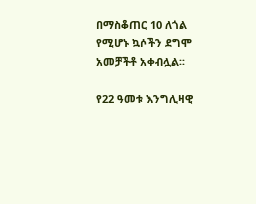በማስቆጠር 10 ለጎል የሚሆኑ ኳሶችን ደግሞ አመቻችቶ አቀብሏል፡፡

የ22 ዓመቱ እንግሊዛዊ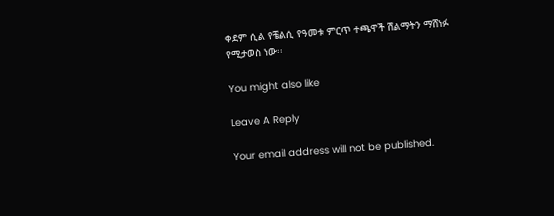ቀደም ሲል የቼልሲ የዓመቱ ምርጥ ተጫዋች ሽልማትን ማሸነፉ የሚታወስ ነው፡፡

You might also like

Leave A Reply

Your email address will not be published.